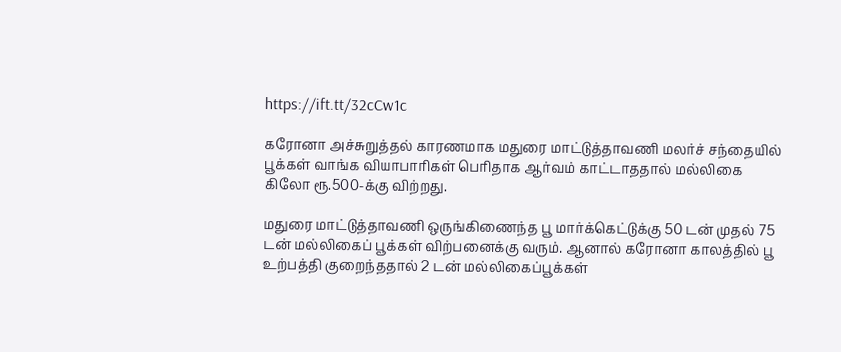https://ift.tt/32cCw1c

கரோனா அச்சுறுத்தல் காரணமாக மதுரை மாட்டுத்தாவணி மலர்ச் சந்தையில் பூக்கள் வாங்க வியாபாரிகள் பெரிதாக ஆர்வம் காட்டாததால் மல்லிகை கிலோ ரூ.500-க்கு விற்றது.

மதுரை மாட்டுத்தாவணி ஒருங்கிணைந்த பூ மார்க்கெட்டுக்கு 50 டன் முதல் 75 டன் மல்லிகைப் பூக்கள் விற்பனைக்கு வரும். ஆனால் கரோனா காலத்தில் பூ உற்பத்தி குறைந்ததால் 2 டன் மல்லிகைப்பூக்கள்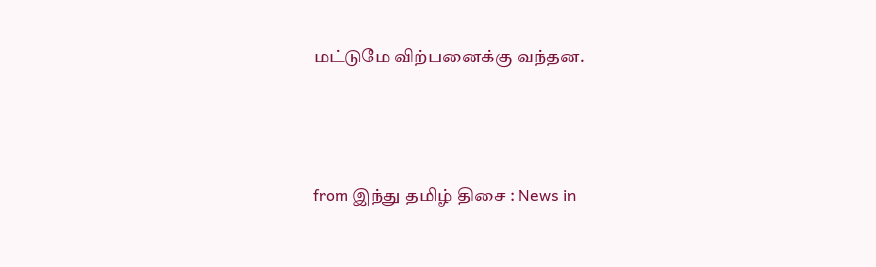மட்டுமே விற்பனைக்கு வந்தன.



from இந்து தமிழ் திசை : News in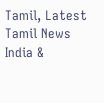Tamil, Latest Tamil News India &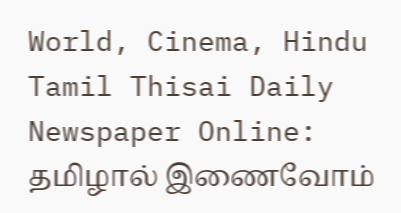World, Cinema, Hindu Tamil Thisai Daily Newspaper Online: தமிழால் இணைவோம்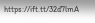https://ift.tt/32d7lmA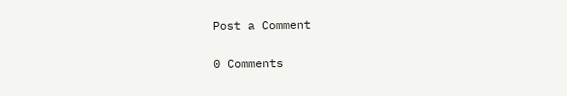Post a Comment

0 Comments